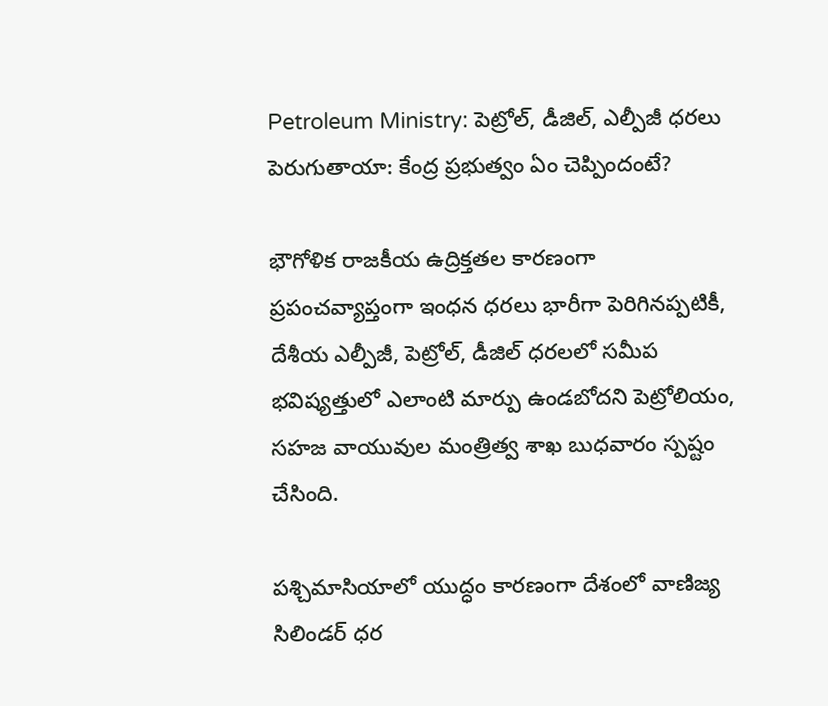Petroleum Ministry: పెట్రోల్, డీజిల్, ఎల్పీజీ ధరలు పెరుగుతాయా: కేంద్ర ప్రభుత్వం ఏం చెప్పిందంటే?

భౌగోళిక రాజకీయ ఉద్రిక్తతల కారణంగా ప్రపంచవ్యాప్తంగా ఇంధన ధరలు భారీగా పెరిగినప్పటికీ, దేశీయ ఎల్పీజీ, పెట్రోల్, డీజిల్ ధరలలో సమీప భవిష్యత్తులో ఎలాంటి మార్పు ఉండబోదని పెట్రోలియం, సహజ వాయువుల మంత్రిత్వ శాఖ బుధవారం స్పష్టం చేసింది.

పశ్చిమాసియాలో యుద్ధం కారణంగా దేశంలో వాణిజ్య సిలిండర్ ధర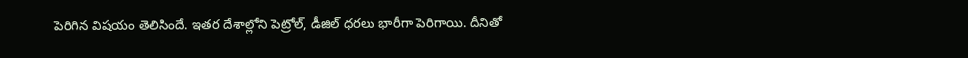పెరిగిన విషయం తెలిసిందే. ఇతర దేశాల్లోని పెట్రోల్, డీజిల్ ధరలు భారీగా పెరిగాయి. దీనితో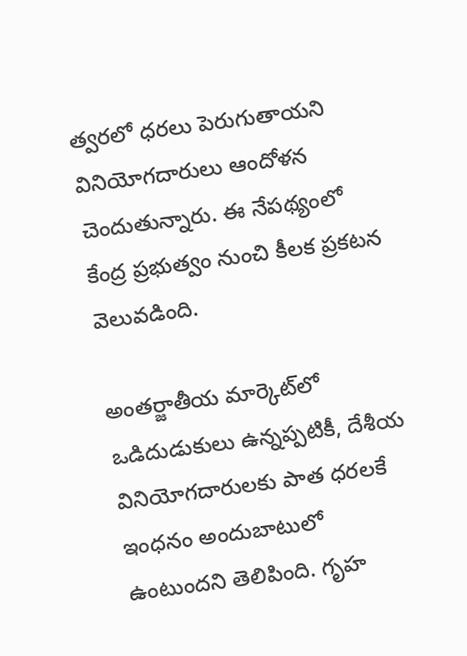త్వరలో ధరలు పెరుగుతాయని వినియోగదారులు ఆందోళన చెందుతున్నారు. ఈ నేపథ్యంలో కేంద్ర ప్రభుత్వం నుంచి కీలక ప్రకటన వెలువడింది.

అంతర్జాతీయ మార్కెట్‌లో ఒడిదుడుకులు ఉన్నప్పటికీ, దేశీయ వినియోగదారులకు పాత ధరలకే ఇంధనం అందుబాటులో ఉంటుందని తెలిపింది. గృహ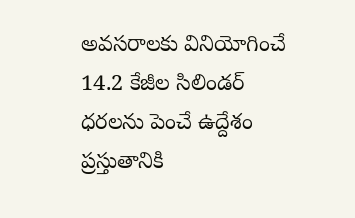అవసరాలకు వినియోగించే 14.2 కేజీల సిలిండర్ ధరలను పెంచే ఉద్దేశం ప్రస్తుతానికి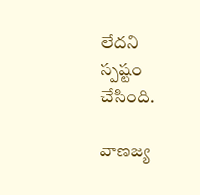లేదని స్పష్టం చేసింది.

వాణజ్య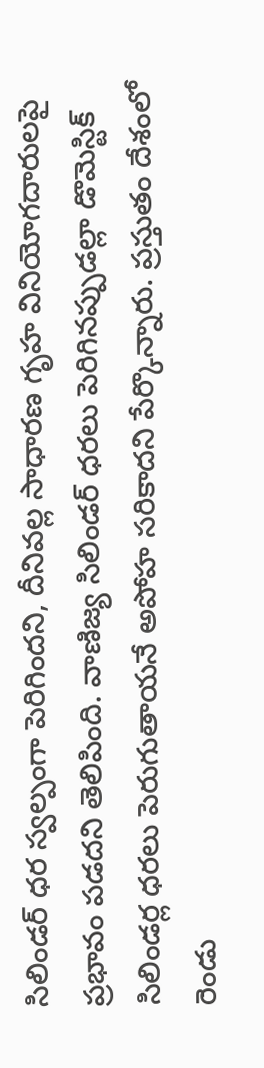సిలిండర్ ధర స్వల్పంగా పెరిగిందని, దీనివల్ల సాధారణ గృహ వినియోగదారులపై ప్రభావం పడదని తెలిపింది. వాణిజ్య సిలిండర్ ధరలు పెరిగినప్పుడల్లా డొమెస్టిక్ సిలిండర్ల ధరలు పెరుగుతాయనే అపోహ సరికాదని పేర్కొన్నారు. ప్రస్తుతం దేశంలో రెండు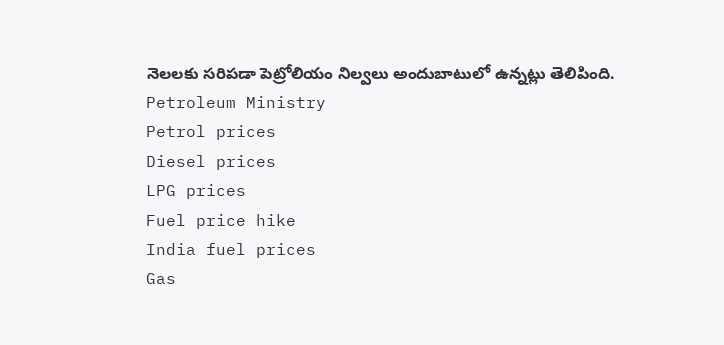నెలలకు సరిపడా పెట్రోలియం నిల్వలు అందుబాటులో ఉన్నట్లు తెలిపింది.
Petroleum Ministry
Petrol prices
Diesel prices
LPG prices
Fuel price hike
India fuel prices
Gas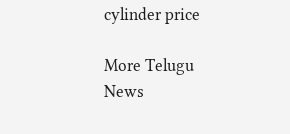cylinder price

More Telugu News